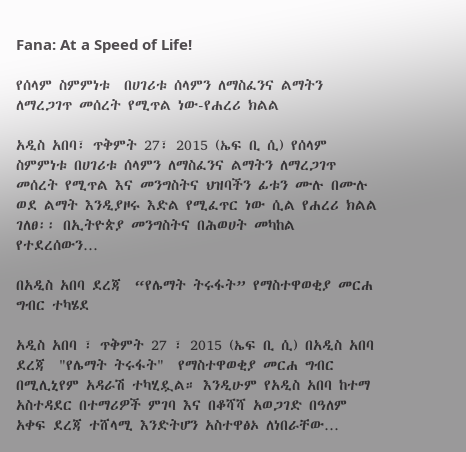Fana: At a Speed of Life!

የሰላም ስምምነቱ  በሀገሪቱ ሰላምን ለማስፈንና ልማትን ለማረጋገጥ መሰረት የሚጥል ነው-የሐረሪ ክልል

አዲስ አበባ፣ ጥቅምት 27፣ 2015 (ኤፍ ቢ ሲ) የሰላም ስምምነቱ በሀገሪቱ ሰላምን ለማስፈንና ልማትን ለማረጋገጥ መሰረት የሚጥል እና መንግስትና ህዝባችን ፊቱን ሙሉ በሙሉ ወደ ልማት እንዲያዞሩ እድል የሚፈጥር ነው ሲል የሐረሪ ክልል ገለፀ፡፡ በኢትዮጵያ መንግስትና በሕወሀት መካከል የተደረሰውን…

በአዲስ አበባ ደረጃ  “የሌማት ትሩፋት” የማስተዋወቂያ መርሐ ግብር ተካሄደ

አዲስ አበባ ፣ ጥቅምት 27 ፣ 2015 (ኤፍ ቢ ሲ) በአዲስ አበባ ደረጃ  "የሌማት ትሩፋት"  የማስተዋወቂያ መርሐ ግብር በሚሊኒየም አዳራሽ ተካሂዷል። እንዲሁም የአዲስ አበባ ከተማ አስተዳደር በተማሪዎች ምገባ እና በቆሻሻ አወጋገድ በዓለም አቀፍ ደረጃ ተሸላሚ እንድትሆን አስተዋፅኦ ለነበራቸው…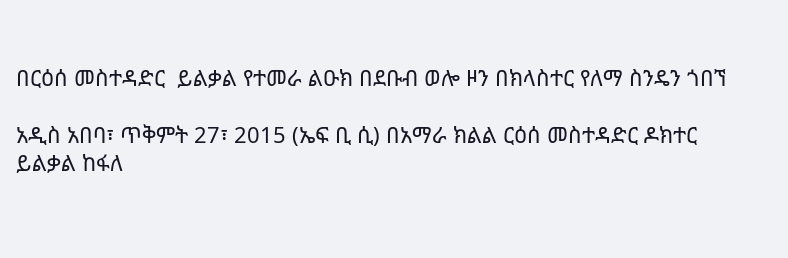በርዕሰ መስተዳድር  ይልቃል የተመራ ልዑክ በደቡብ ወሎ ዞን በክላስተር የለማ ስንዴን ጎበኘ

አዲስ አበባ፣ ጥቅምት 27፣ 2015 (ኤፍ ቢ ሲ) በአማራ ክልል ርዕሰ መስተዳድር ዶክተር ይልቃል ከፋለ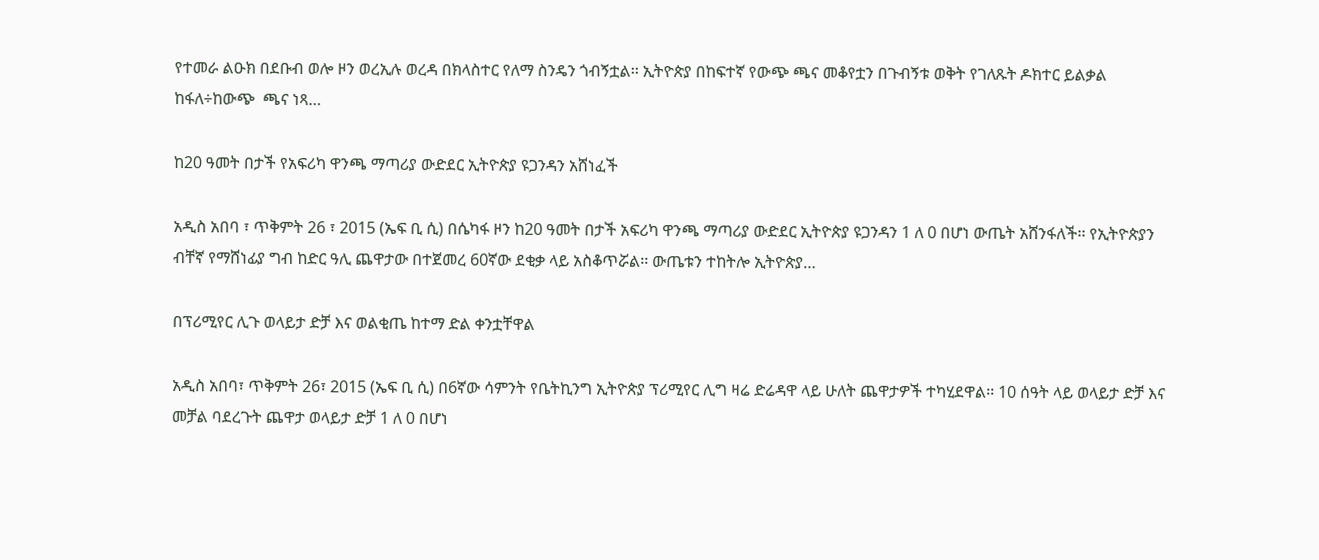የተመራ ልዑክ በደቡብ ወሎ ዞን ወረኢሉ ወረዳ በክላስተር የለማ ስንዴን ጎብኝቷል፡፡ ኢትዮጵያ በከፍተኛ የውጭ ጫና መቆየቷን በጉብኝቱ ወቅት የገለጹት ዶክተር ይልቃል ከፋለ÷ከውጭ  ጫና ነጻ…

ከ20 ዓመት በታች የአፍሪካ ዋንጫ ማጣሪያ ውድደር ኢትዮጵያ ዩጋንዳን አሸነፈች

አዲስ አበባ ፣ ጥቅምት 26 ፣ 2015 (ኤፍ ቢ ሲ) በሴካፋ ዞን ከ20 ዓመት በታች አፍሪካ ዋንጫ ማጣሪያ ውድደር ኢትዮጵያ ዩጋንዳን 1 ለ 0 በሆነ ውጤት አሸንፋለች፡፡ የኢትዮጵያን ብቸኛ የማሸነፊያ ግብ ከድር ዓሊ ጨዋታው በተጀመረ 60ኛው ደቂቃ ላይ አስቆጥሯል፡፡ ውጤቱን ተከትሎ ኢትዮጵያ…

በፕሪሚየር ሊጉ ወላይታ ድቻ እና ወልቂጤ ከተማ ድል ቀንቷቸዋል

አዲስ አበባ፣ ጥቅምት 26፣ 2015 (ኤፍ ቢ ሲ) በ6ኛው ሳምንት የቤትኪንግ ኢትዮጵያ ፕሪሚየር ሊግ ዛሬ ድሬዳዋ ላይ ሁለት ጨዋታዎች ተካሂደዋል፡፡ 10 ሰዓት ላይ ወላይታ ድቻ እና መቻል ባደረጉት ጨዋታ ወላይታ ድቻ 1 ለ 0 በሆነ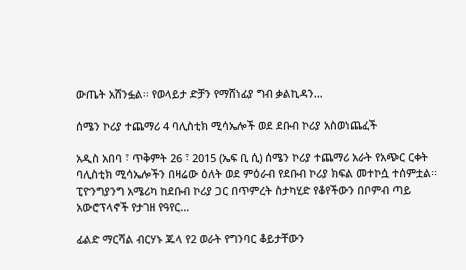ውጤት አሸንፏል፡፡ የወላይታ ድቻን የማሸነፊያ ግብ ቃልኪዳን…

ሰሜን ኮሪያ ተጨማሪ 4 ባሊስቲክ ሚሳኤሎች ወደ ደቡብ ኮሪያ አስወነጨፈች

አዲስ አበባ ፣ ጥቅምት 26 ፣ 2015 (ኤፍ ቢ ሲ) ሰሜን ኮሪያ ተጨማሪ አራት የአጭር ርቀት ባሊስቲክ ሚሳኤሎችን በዛሬው ዕለት ወደ ምዕራብ የደቡብ ኮሪያ ክፍል መተኮሷ ተሰምቷል፡፡ ፒዮንግያንግ አሜሪካ ከደቡብ ኮሪያ ጋር በጥምረት ስታካሂድ የቆየችውን በቦምብ ጣይ አውሮፕላኖች የታገዘ የዓየር…

ፊልድ ማርሻል ብርሃኑ ጁላ የ2 ወራት የግንባር ቆይታቸውን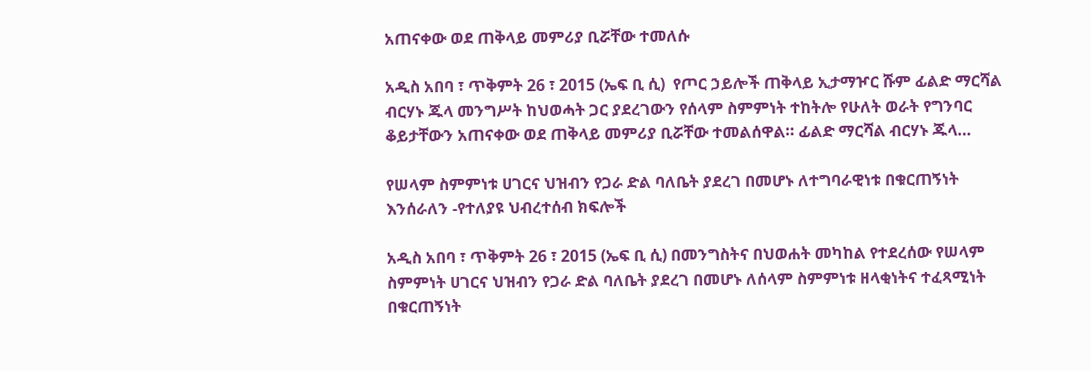አጠናቀው ወደ ጠቅላይ መምሪያ ቢሯቸው ተመለሱ

አዲስ አበባ ፣ ጥቅምት 26 ፣ 2015 (ኤፍ ቢ ሲ)  የጦር ኃይሎች ጠቅላይ ኢታማዦር ሹም ፊልድ ማርሻል ብርሃኑ ጁላ መንግሥት ከህወሓት ጋር ያደረገውን የሰላም ስምምነት ተከትሎ የሁለት ወራት የግንባር ቆይታቸውን አጠናቀው ወደ ጠቅላይ መምሪያ ቢሯቸው ተመልሰዋል። ፊልድ ማርሻል ብርሃኑ ጁላ…

የሠላም ስምምነቱ ሀገርና ህዝብን የጋራ ድል ባለቤት ያደረገ በመሆኑ ለተግባራዊነቱ በቁርጠኝነት እንሰራለን -የተለያዩ ህብረተሰብ ክፍሎች

አዲስ አበባ ፣ ጥቅምት 26 ፣ 2015 (ኤፍ ቢ ሲ) በመንግስትና በህወሐት መካከል የተደረሰው የሠላም ስምምነት ሀገርና ህዝብን የጋራ ድል ባለቤት ያደረገ በመሆኑ ለሰላም ስምምነቱ ዘላቂነትና ተፈጻሚነት በቁርጠኝነት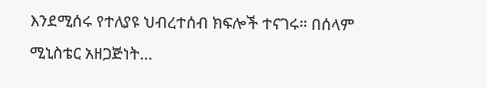እንደሚሰሩ የተለያዩ ህብረተሰብ ክፍሎች ተናገሩ። በሰላም ሚኒስቴር አዘጋጅነት…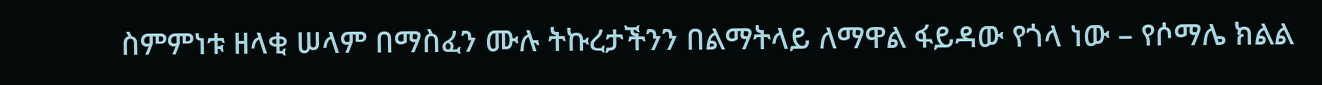ስምምነቱ ዘላቂ ሠላም በማስፈን ሙሉ ትኩረታችንን በልማትላይ ለማዋል ፋይዳው የጎላ ነው – የሶማሌ ክልል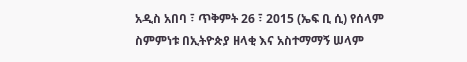አዲስ አበባ ፣ ጥቅምት 26 ፣ 2015 (ኤፍ ቢ ሲ) የሰላም ስምምነቱ በኢትዮጵያ ዘላቂ እና አስተማማኝ ሠላም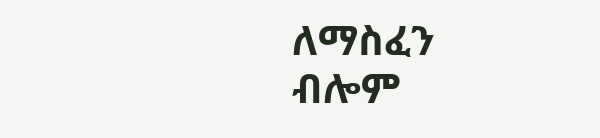ለማስፈን ብሎም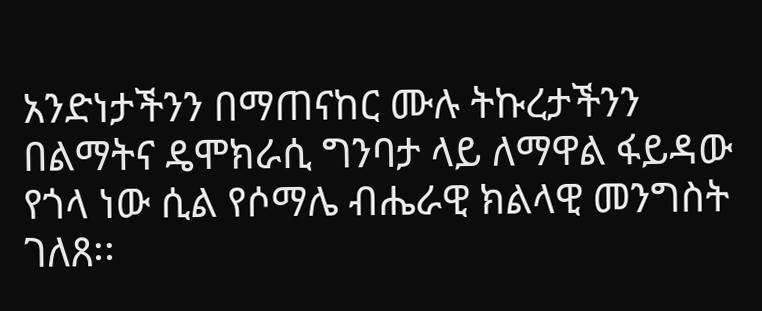አንድነታችንን በማጠናከር ሙሉ ትኩረታችንን በልማትና ዴሞክራሲ ግንባታ ላይ ለማዋል ፋይዳው የጎላ ነው ሲል የሶማሌ ብሔራዊ ክልላዊ መንግስት ገለጸ፡፡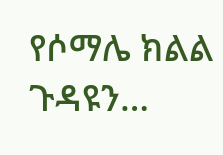የሶማሌ ክልል ጉዳዩን…